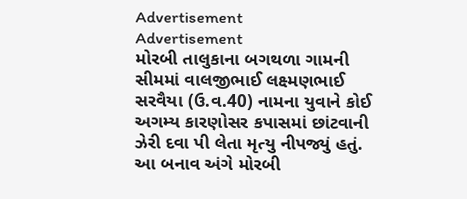Advertisement
Advertisement
મોરબી તાલુકાના બગથળા ગામની સીમમાં વાલજીભાઈ લક્ષ્મણભાઈ સરવૈયા (ઉ.વ.40) નામના યુવાને કોઈ અગમ્ય કારણોસર કપાસમાં છાંટવાની ઝેરી દવા પી લેતા મૃત્યુ નીપજ્યું હતું.
આ બનાવ અંગે મોરબી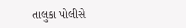તાલુકા પોલીસે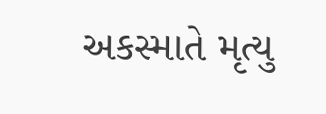અકસ્માતે મૃત્યુ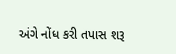અંગે નોંધ કરી તપાસ શરૂ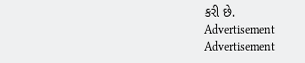કરી છે.
Advertisement
Advertisement